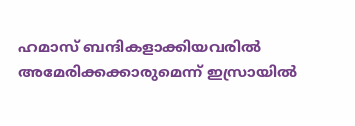ഹമാസ് ബന്ദികളാക്കിയവരില്‍ അമേരിക്കക്കാരുമെന്ന് ഇസ്രായില്‍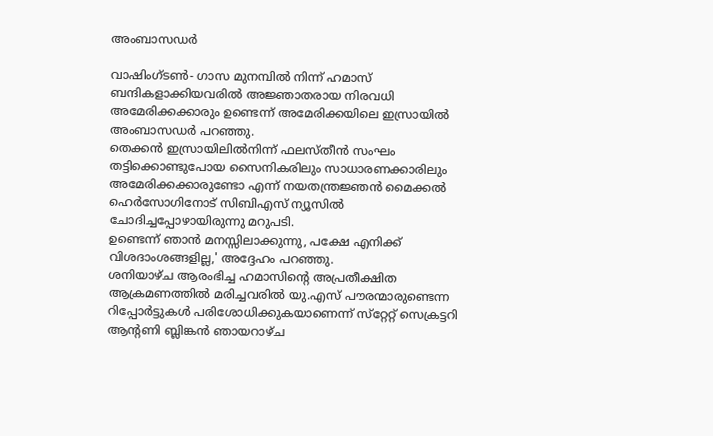അംബാസഡര്‍

വാഷിംഗ്ടണ്‍- ഗാസ മുനമ്പില്‍ നിന്ന് ഹമാസ് ബന്ദികളാക്കിയവരില്‍ അജ്ഞാതരായ നിരവധി അമേരിക്കക്കാരും ഉണ്ടെന്ന് അമേരിക്കയിലെ ഇസ്രായില്‍ അംബാസഡര്‍ പറഞ്ഞു.
തെക്കന്‍ ഇസ്രായിലില്‍നിന്ന് ഫലസ്തീന്‍ സംഘം തട്ടിക്കൊണ്ടുപോയ സൈനികരിലും സാധാരണക്കാരിലും അമേരിക്കക്കാരുണ്ടോ എന്ന് നയതന്ത്രജ്ഞന്‍ മൈക്കല്‍ ഹെര്‍സോഗിനോട് സിബിഎസ് ന്യൂസില്‍ ചോദിച്ചപ്പോഴായിരുന്നു മറുപടി.
ഉണ്ടെന്ന് ഞാന്‍ മനസ്സിലാക്കുന്നു, പക്ഷേ എനിക്ക് വിശദാംശങ്ങളില്ല,' അദ്ദേഹം പറഞ്ഞു.
ശനിയാഴ്ച ആരംഭിച്ച ഹമാസിന്റെ അപ്രതീക്ഷിത ആക്രമണത്തില്‍ മരിച്ചവരില്‍ യു.എസ് പൗരന്മാരുണ്ടെന്ന റിപ്പോര്‍ട്ടുകള്‍ പരിശോധിക്കുകയാണെന്ന് സ്‌റ്റേറ്റ് സെക്രട്ടറി ആന്റണി ബ്ലിങ്കന്‍ ഞായറാഴ്ച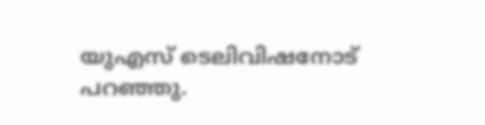യുഎസ് ടെലിവിഷനോട് പറഞ്ഞു.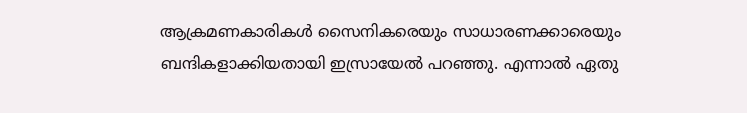ആക്രമണകാരികള്‍ സൈനികരെയും സാധാരണക്കാരെയും ബന്ദികളാക്കിയതായി ഇസ്രായേല്‍ പറഞ്ഞു. എന്നാല്‍ ഏതു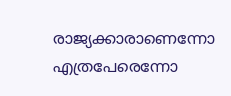രാജ്യക്കാരാണെന്നോ എത്രപേരെന്നോ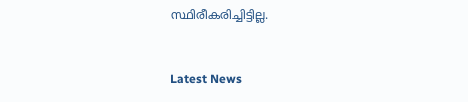സ്ഥിരീകരിച്ചിട്ടില്ല.



Latest News